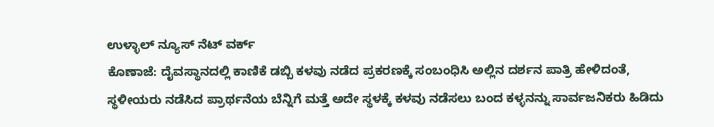ಉಳ್ಳಾಲ್ ನ್ಯೂಸ್ ನೆಟ್ ವರ್ಕ್
ಕೊಣಾಜೆ: ದೈವಸ್ಥಾನದಲ್ಲಿ ಕಾಣಿಕೆ ಡಬ್ಬಿ ಕಳವು ನಡೆದ ಪ್ರಕರಣಕ್ಕೆ ಸಂಬಂಧಿಸಿ ಅಲ್ಲಿನ ದರ್ಶನ ಪಾತ್ರಿ ಹೇಳಿದಂತೆ, ಸ್ಥಳೀಯರು ನಡೆಸಿದ ಪ್ರಾರ್ಥನೆಯ ಬೆನ್ನಿಗೆ ಮತ್ತೆ ಅದೇ ಸ್ಥಳಕ್ಕೆ ಕಳವು ನಡೆಸಲು ಬಂದ ಕಳ್ಳನನ್ನು ಸಾರ್ವಜನಿಕರು ಹಿಡಿದು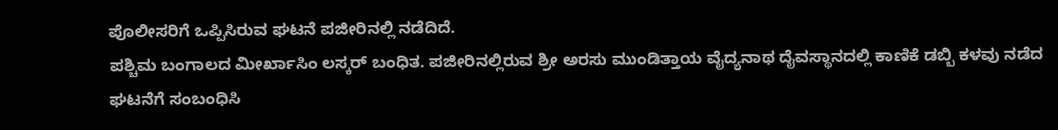ಪೊಲೀಸರಿಗೆ ಒಪ್ಪಿಸಿರುವ ಘಟನೆ ಪಜೀರಿನಲ್ಲಿ ನಡೆದಿದೆ.
ಪಶ್ಚಿಮ ಬಂಗಾಲದ ಮೀರ್ಖಾಸಿಂ ಲಸ್ಕರ್ ಬಂಧಿತ. ಪಜೀರಿನಲ್ಲಿರುವ ಶ್ರೀ ಅರಸು ಮುಂಡಿತ್ತಾಯ ವೈದ್ಯನಾಥ ದೈವಸ್ಥಾನದಲ್ಲಿ ಕಾಣಿಕೆ ಡಬ್ಬಿ ಕಳವು ನಡೆದ ಘಟನೆಗೆ ಸಂಬಂಧಿಸಿ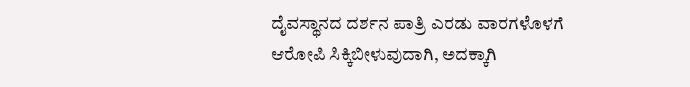ದೈವಸ್ಥಾನದ ದರ್ಶನ ಪಾತ್ರಿ ಎರಡು ವಾರಗಳೊಳಗೆ ಆರೋಪಿ ಸಿಕ್ಕಿಬೀಳುವುದಾಗಿ, ಅದಕ್ಕಾಗಿ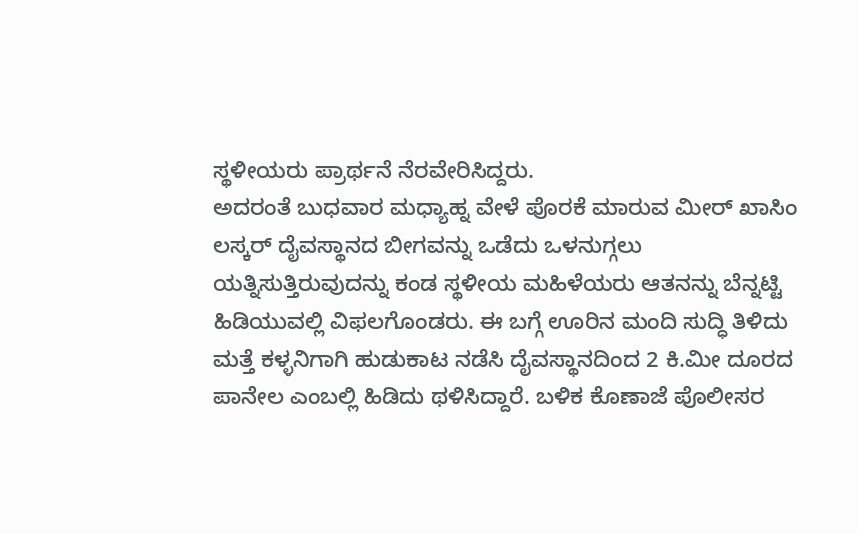ಸ್ಥಳೀಯರು ಪ್ರಾರ್ಥನೆ ನೆರವೇರಿಸಿದ್ದರು.
ಅದರಂತೆ ಬುಧವಾರ ಮಧ್ಯಾಹ್ನ ವೇಳೆ ಪೊರಕೆ ಮಾರುವ ಮೀರ್ ಖಾಸಿಂ ಲಸ್ಕರ್ ದೈವಸ್ಥಾನದ ಬೀಗವನ್ನು ಒಡೆದು ಒಳನುಗ್ಗಲು ಯತ್ನಿಸುತ್ತಿರುವುದನ್ನು ಕಂಡ ಸ್ಥಳೀಯ ಮಹಿಳೆಯರು ಆತನನ್ನು ಬೆನ್ನಟ್ಟಿ ಹಿಡಿಯುವಲ್ಲಿ ವಿಫಲಗೊಂಡರು. ಈ ಬಗ್ಗೆ ಊರಿನ ಮಂದಿ ಸುದ್ಧಿ ತಿಳಿದು ಮತ್ತೆ ಕಳ್ಳನಿಗಾಗಿ ಹುಡುಕಾಟ ನಡೆಸಿ ದೈವಸ್ಥಾನದಿಂದ 2 ಕಿ.ಮೀ ದೂರದ ಪಾನೇಲ ಎಂಬಲ್ಲಿ ಹಿಡಿದು ಥಳಿಸಿದ್ದಾರೆ. ಬಳಿಕ ಕೊಣಾಜೆ ಪೊಲೀಸರ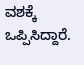ವಶಕ್ಕೆ ಒಪ್ಪಿಸಿದ್ದಾರೆ.